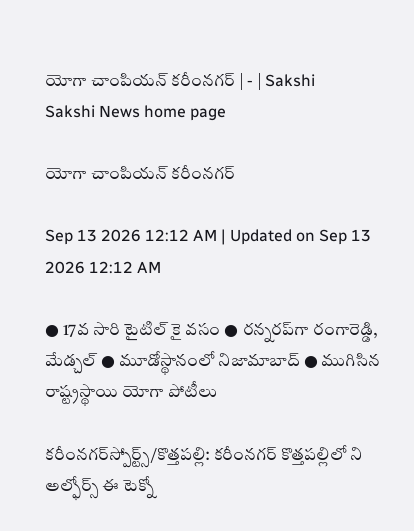యోగా చాంపియన్‌ కరీంనగర్‌ | - | Sakshi
Sakshi News home page

యోగా చాంపియన్‌ కరీంనగర్‌

Sep 13 2026 12:12 AM | Updated on Sep 13 2026 12:12 AM

● 17వ సారి టైటిల్‌ కై వసం ● రన్నరప్‌గా రంగారెడ్డి, మేడ్చల్‌ ● మూడోస్థానంలో నిజామాబాద్‌ ● ముగిసిన రాష్ట్రస్థాయి యోగా పోటీలు

కరీంనగర్‌స్పోర్ట్స్‌/కొత్తపల్లి: కరీంనగర్‌ కొత్తపల్లిలో ని అల్ఫోర్స్‌ ఈ టెక్నో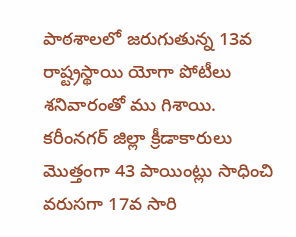పాఠశాలలో జరుగుతున్న 13వ రాష్ట్రస్థాయి యోగా పోటీలు శనివారంతో ము గిశాయి. కరీంనగర్‌ జిల్లా క్రీడాకారులు మొత్తంగా 43 పాయింట్లు సాధించి వరుసగా 17వ సారి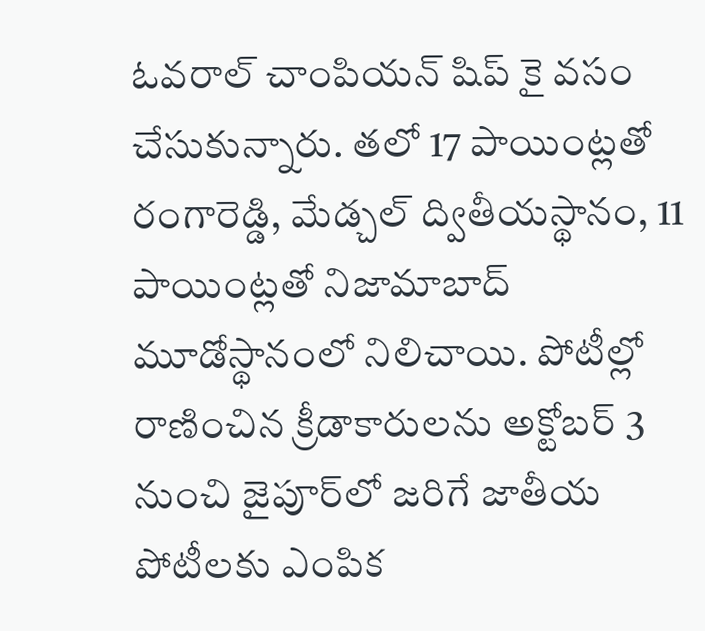ఓవరాల్‌ చాంపియన్‌ షిప్‌ కై వసం చేసుకున్నారు. తలో 17 పాయింట్లతో రంగారెడ్డి, మేడ్చల్‌ ద్వితీయస్థానం, 11 పాయింట్లతో నిజామాబాద్‌ మూడోస్థానంలో నిలిచాయి. పోటీల్లో రాణించిన క్రీడాకారులను అక్టోబర్‌ 3 నుంచి జైపూర్‌లో జరిగే జాతీయ పోటీలకు ఎంపిక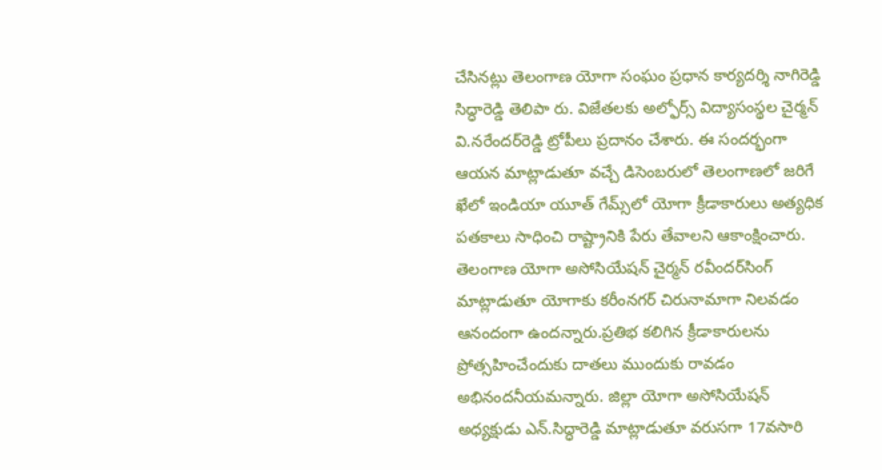చేసినట్లు తెలంగాణ యోగా సంఘం ప్రధాన కార్యదర్శి నాగిరెడ్డి సిద్ధారెడ్డి తెలిపా రు. విజేతలకు అల్ఫోర్స్‌ విద్యాసంస్థల చైర్మన్‌ వి.నరేందర్‌రెడ్డి ట్రోపీలు ప్రదానం చేశారు. ఈ సందర్భంగా ఆయన మాట్లాడుతూ వచ్చే డిసెంబరులో తెలంగాణలో జరిగే ఖేలో ఇండియా యూత్‌ గేమ్స్‌లో యోగా క్రీడాకారులు అత్యధిక పతకాలు సాధించి రాష్ట్రానికి పేరు తేవాలని ఆకాంక్షించారు. తెలంగాణ యోగా అసోసియేషన్‌ చైర్మన్‌ రవీందర్‌సింగ్‌ మాట్లాడుతూ యోగాకు కరీంనగర్‌ చిరునామాగా నిలవడం ఆనందంగా ఉందన్నారు.ప్రతిభ కలిగిన క్రీడాకారులను ప్రోత్సహించేందుకు దాతలు ముందుకు రావడం అభినందనీయమన్నారు. జిల్లా యోగా అసోసియేషన్‌ అధ్యక్షుడు ఎన్‌.సిద్ధారెడ్డి మాట్లాడుతూ వరుసగా 17వసారి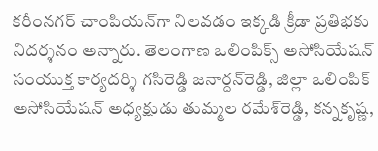కరీంనగర్‌ చాంపియన్‌గా నిలవడం ఇక్కడి క్రీడా ప్రతిభకు నిదర్శనం అన్నారు. తెలంగాణ ఒలింపిక్స్‌ అసోసియేషన్‌ సంయుక్త కార్యదర్శి గసిరెడ్డి జనార్దన్‌రెడ్డి, జిల్లా ఒలింపిక్‌ అసోసియేషన్‌ అధ్యక్షుడు తుమ్మల రమేశ్‌రెడ్డి, కన్నకృష్ణ,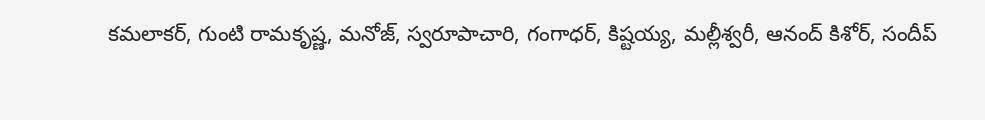కమలాకర్‌, గుంటి రామకృష్ణ, మనోజ్‌, స్వరూపాచారి, గంగాధర్‌, కిష్టయ్య, మల్లీశ్వరీ, ఆనంద్‌ కిశోర్‌, సందీప్‌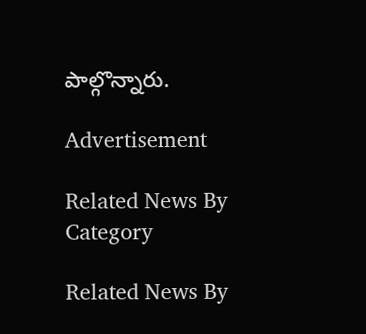పాల్గొన్నారు.

Advertisement

Related News By Category

Related News By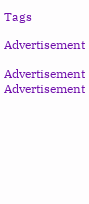Tags

Advertisement

Advertisement
Advertisement